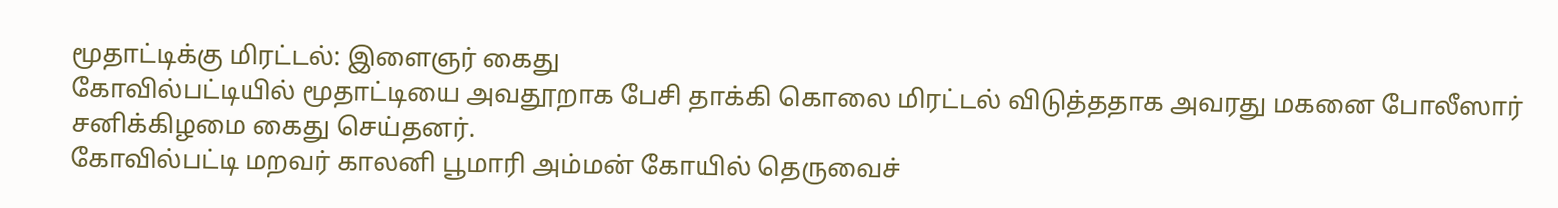மூதாட்டிக்கு மிரட்டல்: இளைஞர் கைது
கோவில்பட்டியில் மூதாட்டியை அவதூறாக பேசி தாக்கி கொலை மிரட்டல் விடுத்ததாக அவரது மகனை போலீஸார் சனிக்கிழமை கைது செய்தனர்.
கோவில்பட்டி மறவர் காலனி பூமாரி அம்மன் கோயில் தெருவைச்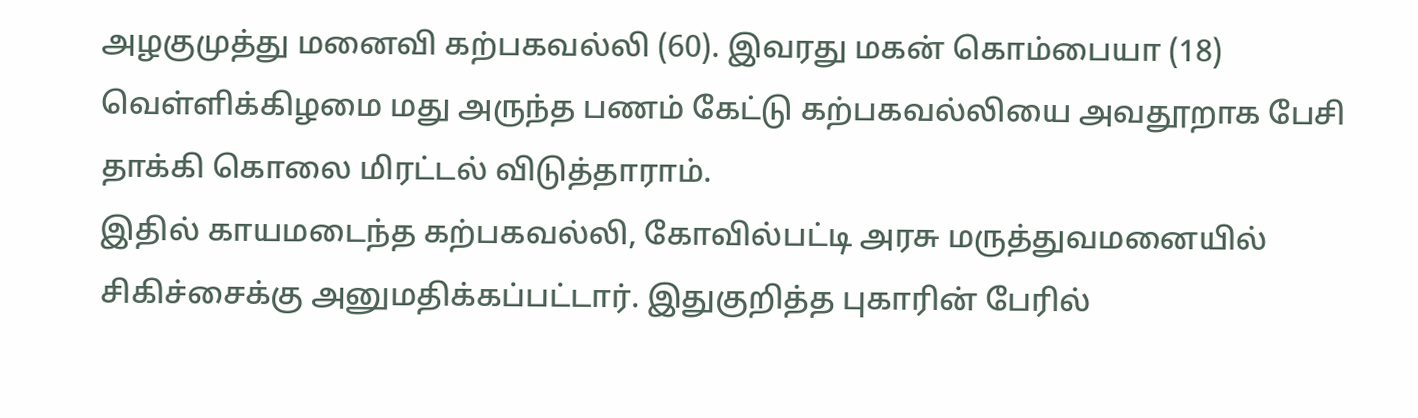அழகுமுத்து மனைவி கற்பகவல்லி (60). இவரது மகன் கொம்பையா (18) வெள்ளிக்கிழமை மது அருந்த பணம் கேட்டு கற்பகவல்லியை அவதூறாக பேசி தாக்கி கொலை மிரட்டல் விடுத்தாராம்.
இதில் காயமடைந்த கற்பகவல்லி, கோவில்பட்டி அரசு மருத்துவமனையில் சிகிச்சைக்கு அனுமதிக்கப்பட்டார். இதுகுறித்த புகாரின் பேரில்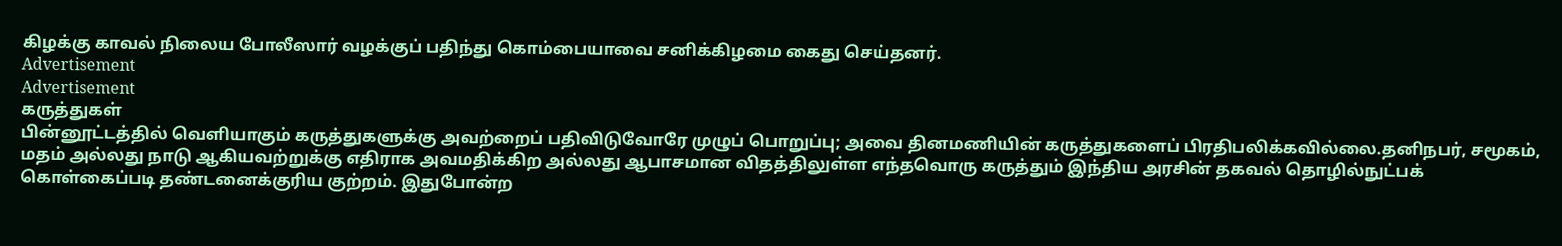கிழக்கு காவல் நிலைய போலீஸார் வழக்குப் பதிந்து கொம்பையாவை சனிக்கிழமை கைது செய்தனர்.
Advertisement
Advertisement
கருத்துகள்
பின்னூட்டத்தில் வெளியாகும் கருத்துகளுக்கு அவற்றைப் பதிவிடுவோரே முழுப் பொறுப்பு; அவை தினமணியின் கருத்துகளைப் பிரதிபலிக்கவில்லை.தனிநபர், சமூகம், மதம் அல்லது நாடு ஆகியவற்றுக்கு எதிராக அவமதிக்கிற அல்லது ஆபாசமான விதத்திலுள்ள எந்தவொரு கருத்தும் இந்திய அரசின் தகவல் தொழில்நுட்பக் கொள்கைப்படி தண்டனைக்குரிய குற்றம். இதுபோன்ற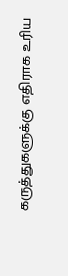கருத்துகளுக்கு எதிராக உரிய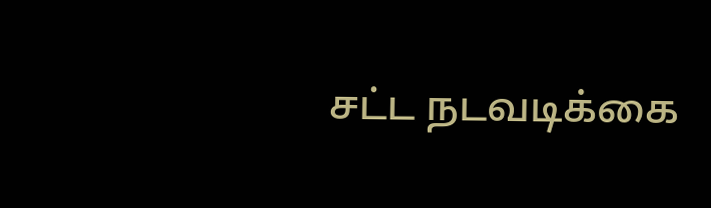சட்ட நடவடிக்கை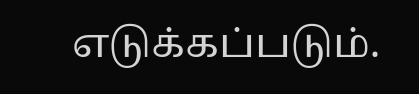எடுக்கப்படும்.